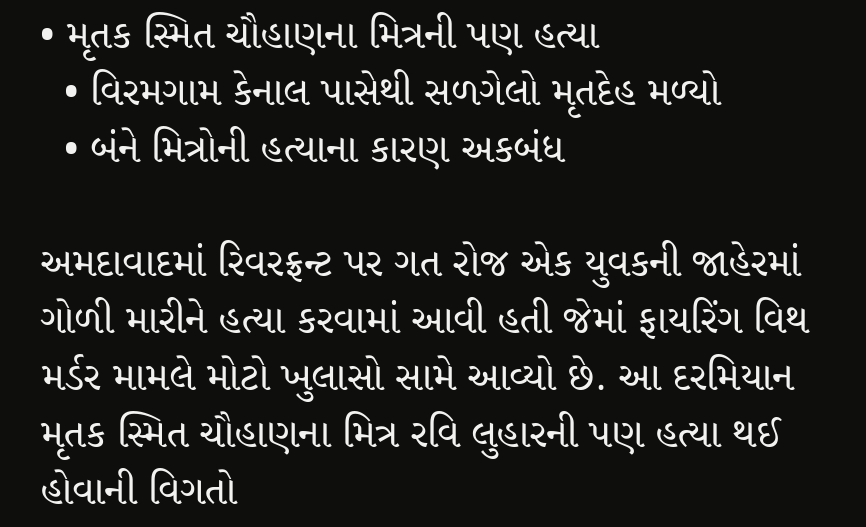• મૃતક સ્મિત ચૌહાણના મિત્રની પણ હત્યા
  • વિરમગામ કેનાલ પાસેથી સળગેલો મૃતદેહ મળ્યો
  • બંને મિત્રોની હત્યાના કારણ અકબંધ

અમદાવાદમાં રિવરફ્રન્ટ પર ગત રોજ એક યુવકની જાહેરમાં ગોળી મારીને હત્યા કરવામાં આવી હતી જેમાં ફાયરિંગ વિથ મર્ડર મામલે મોટો ખુલાસો સામે આવ્યો છે. આ દરમિયાન મૃતક સ્મિત ચૌહાણના મિત્ર રવિ લુહારની પણ હત્યા થઈ હોવાની વિગતો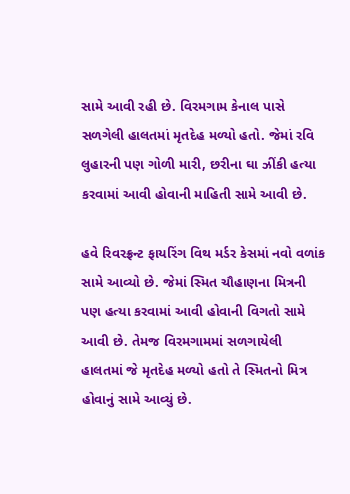સામે આવી રહી છે. વિરમગામ કેનાલ પાસે સળગેલી હાલતમાં મૃતદેહ મળ્યો હતો. જેમાં રવિ લુહારની પણ ગોળી મારી, છરીના ઘા ઝીંકી હત્યા કરવામાં આવી હોવાની માહિતી સામે આવી છે.

હવે રિવરફ્રન્ટ ફાયરિંગ વિથ મર્ડર કેસમાં નવો વળાંક સામે આવ્યો છે. જેમાં સ્મિત ચૌહાણના મિત્રની પણ હત્યા કરવામાં આવી હોવાની વિગતો સામે આવી છે. તેમજ વિરમગામમાં સળગાયેલી હાલતમાં જે મૃતદેહ મળ્યો હતો તે સ્મિતનો મિત્ર હોવાનું સામે આવ્યું છે.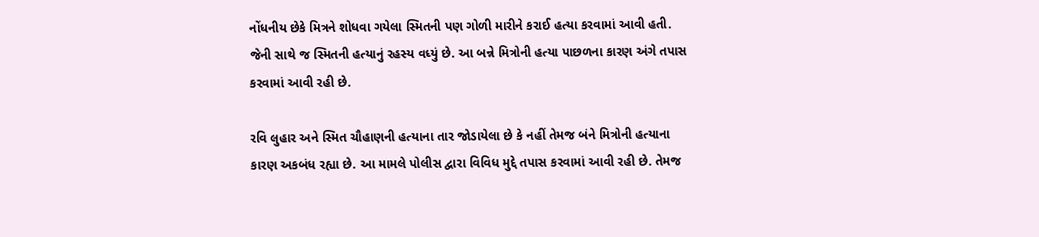નોંધનીય છેકે મિત્રને શોધવા ગયેલા સ્મિતની પણ ગોળી મારીને કરાઈ હત્યા કરવામાં આવી હતી. જેની સાથે જ સ્મિતની હત્યાનું રહસ્ય વધ્યું છે. આ બન્ને મિત્રોની હત્યા પાછળના કારણ અંગે તપાસ કરવામાં આવી રહી છે.

રવિ લુહાર અને સ્મિત ચૌહાણની હત્યાના તાર જોડાયેલા છે કે નહીં તેમજ બંને મિત્રોની હત્યાના કારણ અકબંધ રહ્યા છે. આ મામલે પોલીસ દ્વારા વિવિધ મુદ્દે તપાસ કરવામાં આવી રહી છે. તેમજ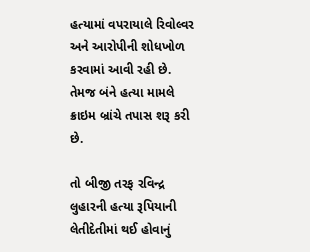હત્યામાં વપરાયાલે રિવોલ્વર અને આરોપીની શોધખોળ કરવામાં આવી રહી છે. તેમજ બંને હત્યા મામલે ક્રાઇમ બ્રાંચે તપાસ શરૂ કરી છે.

તો બીજી તરફ રવિન્દ્ર લુહારની હત્યા રૂપિયાની લેતીદેતીમાં થઈ હોવાનું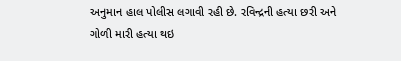અનુમાન હાલ પોલીસ લગાવી રહી છે. રવિન્દ્રની હત્યા છરી અને ગોળી મારી હત્યા થઇ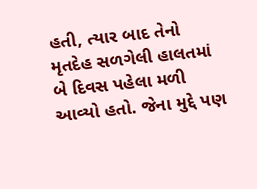હતી, ત્યાર બાદ તેનો મૃતદેહ સળગેલી હાલતમાં બે દિવસ પહેલા મળી આવ્યો હતો. જેના મુદ્દે પણ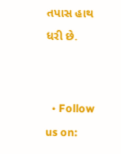તપાસ હાથ ધરી છે.


  • Follow us on: